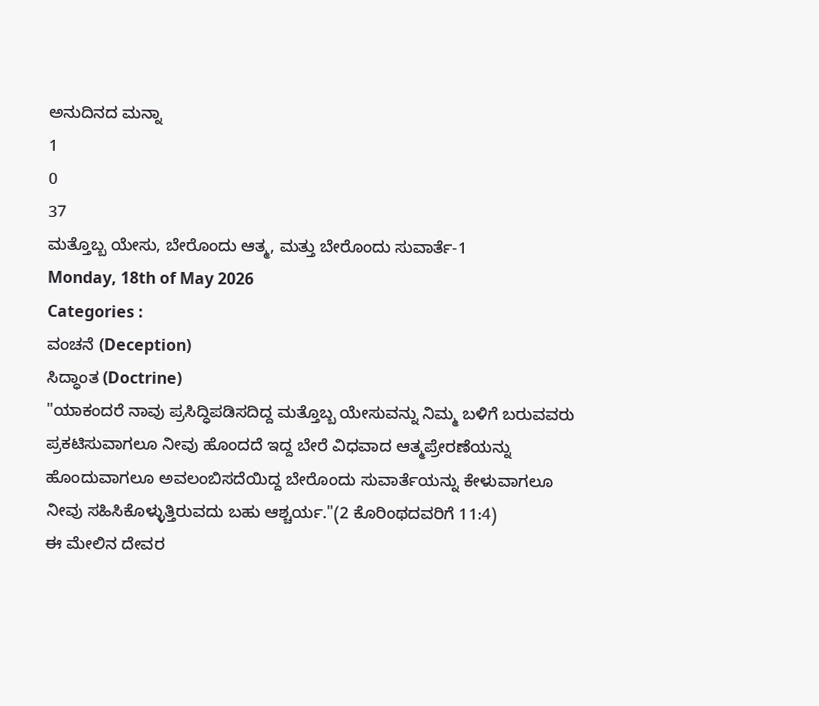ಅನುದಿನದ ಮನ್ನಾ
1
0
37
ಮತ್ತೊಬ್ಬ ಯೇಸು, ಬೇರೊಂದು ಆತ್ಮ, ಮತ್ತು ಬೇರೊಂದು ಸುವಾರ್ತೆ-1
Monday, 18th of May 2026
Categories :
ವಂಚನೆ (Deception)
ಸಿದ್ಧಾಂತ (Doctrine)
"ಯಾಕಂದರೆ ನಾವು ಪ್ರಸಿದ್ಧಿಪಡಿಸದಿದ್ದ ಮತ್ತೊಬ್ಬ ಯೇಸುವನ್ನು ನಿಮ್ಮ ಬಳಿಗೆ ಬರುವವರು ಪ್ರಕಟಿಸುವಾಗಲೂ ನೀವು ಹೊಂದದೆ ಇದ್ದ ಬೇರೆ ವಿಧವಾದ ಆತ್ಮಪ್ರೇರಣೆಯನ್ನು ಹೊಂದುವಾಗಲೂ ಅವಲಂಬಿಸದೆಯಿದ್ದ ಬೇರೊಂದು ಸುವಾರ್ತೆಯನ್ನು ಕೇಳುವಾಗಲೂ ನೀವು ಸಹಿಸಿಕೊಳ್ಳುತ್ತಿರುವದು ಬಹು ಆಶ್ಚರ್ಯ."(2 ಕೊರಿಂಥದವರಿಗೆ 11:4)
ಈ ಮೇಲಿನ ದೇವರ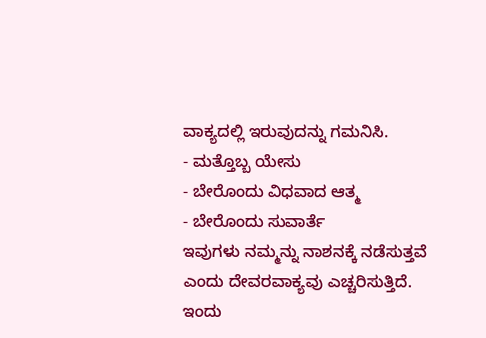ವಾಕ್ಯದಲ್ಲಿ ಇರುವುದನ್ನು ಗಮನಿಸಿ.
- ಮತ್ತೊಬ್ಬ ಯೇಸು
- ಬೇರೊಂದು ವಿಧವಾದ ಆತ್ಮ
- ಬೇರೊಂದು ಸುವಾರ್ತೆ
ಇವುಗಳು ನಮ್ಮನ್ನು ನಾಶನಕ್ಕೆ ನಡೆಸುತ್ತವೆ ಎಂದು ದೇವರವಾಕ್ಯವು ಎಚ್ಚರಿಸುತ್ತಿದೆ.
ಇಂದು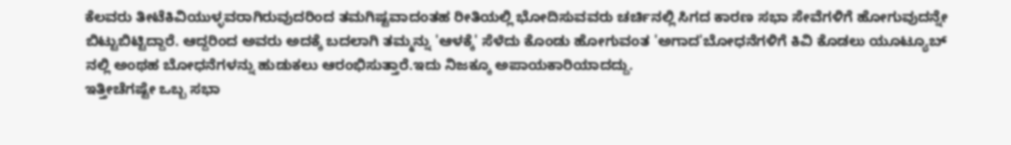ಕೆಲವರು ತೀಟೆಕಿವಿಯುಳ್ಳವರಾಗಿರುವುದರಿಂದ ತಮಗಿಷ್ಟವಾದಂತಹ ರೀತಿಯಲ್ಲಿ ಭೋದಿಸುವವರು ಚರ್ಚಿನಲ್ಲಿ ಸಿಗದ ಕಾರಣ ಸಭಾ ಸೇವೆಗಳಿಗೆ ಹೋಗುವುದನ್ನೇ ಬಿಟ್ಟುಬಿಟ್ಟಿದ್ದಾರೆ. ಆದ್ದರಿಂದ ಅವರು ಅದಕ್ಕೆ ಬದಲಾಗಿ ತಮ್ಮನ್ನು 'ಆಳಕ್ಕೆ' ಸೆಳೆದು ಕೊಂಡು ಹೋಗುವಂತ 'ಅಗಾದ'ಬೋಧನೆಗಳಿಗೆ ಕಿವಿ ಕೊಡಲು ಯೂಟ್ಯೂಬ್ ನಲ್ಲಿ ಅಂಥಹ ಬೋಧನೆಗಳನ್ನು ಹುಡುಕಲು ಆರಂಭಿಸುತ್ತಾರೆ.ಇದು ನಿಜಕ್ಕೂ ಅಪಾಯಕಾರಿಯಾದದ್ದು.
ಇತ್ತೀಚೆಗಷ್ಟೇ ಒಬ್ಬ ಸಭಾ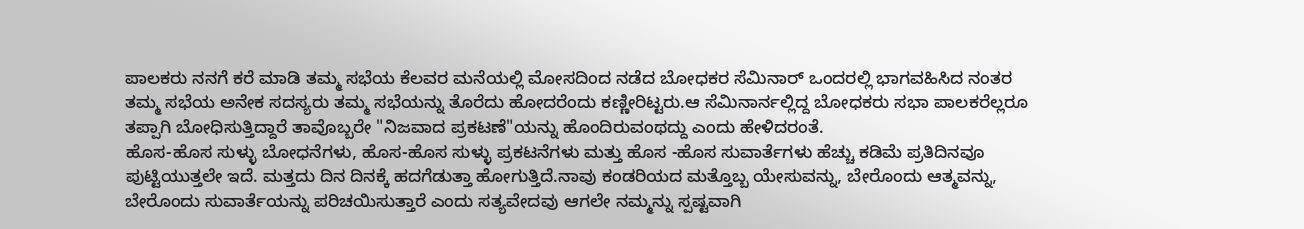ಪಾಲಕರು ನನಗೆ ಕರೆ ಮಾಡಿ ತಮ್ಮ ಸಭೆಯ ಕೆಲವರ ಮನೆಯಲ್ಲಿ ಮೋಸದಿಂದ ನಡೆದ ಬೋಧಕರ ಸೆಮಿನಾರ್ ಒಂದರಲ್ಲಿ ಭಾಗವಹಿಸಿದ ನಂತರ ತಮ್ಮ ಸಭೆಯ ಅನೇಕ ಸದಸ್ಯರು ತಮ್ಮ ಸಭೆಯನ್ನು ತೊರೆದು ಹೋದರೆಂದು ಕಣ್ಣೀರಿಟ್ಟರು.ಆ ಸೆಮಿನಾರ್ನಲ್ಲಿದ್ದ ಬೋಧಕರು ಸಭಾ ಪಾಲಕರೆಲ್ಲರೂ ತಪ್ಪಾಗಿ ಬೋಧಿಸುತ್ತಿದ್ದಾರೆ ತಾವೊಬ್ಬರೇ "ನಿಜವಾದ ಪ್ರಕಟಣೆ"ಯನ್ನು ಹೊಂದಿರುವಂಥದ್ದು ಎಂದು ಹೇಳಿದರಂತೆ.
ಹೊಸ-ಹೊಸ ಸುಳ್ಳು ಬೋಧನೆಗಳು, ಹೊಸ-ಹೊಸ ಸುಳ್ಳು ಪ್ರಕಟನೆಗಳು ಮತ್ತು ಹೊಸ -ಹೊಸ ಸುವಾರ್ತೆಗಳು ಹೆಚ್ಚು ಕಡಿಮೆ ಪ್ರತಿದಿನವೂ ಪುಟ್ಟಿಯುತ್ತಲೇ ಇದೆ. ಮತ್ತದು ದಿನ ದಿನಕ್ಕೆ ಹದಗೆಡುತ್ತಾ ಹೋಗುತ್ತಿದೆ.ನಾವು ಕಂಡರಿಯದ ಮತ್ತೊಬ್ಬ ಯೇಸುವನ್ನು, ಬೇರೊಂದು ಆತ್ಮವನ್ನು, ಬೇರೊಂದು ಸುವಾರ್ತೆಯನ್ನು ಪರಿಚಯಿಸುತ್ತಾರೆ ಎಂದು ಸತ್ಯವೇದವು ಆಗಲೇ ನಮ್ಮನ್ನು ಸ್ಪಷ್ಟವಾಗಿ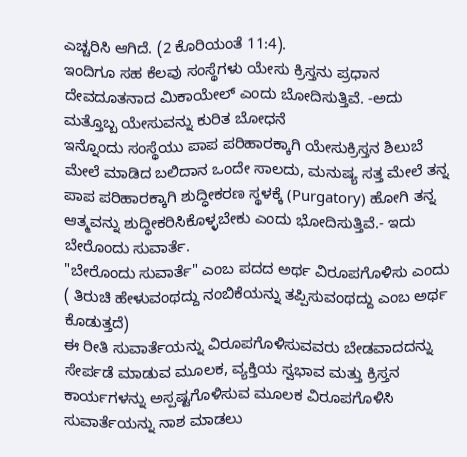ಎಚ್ಚರಿಸಿ ಆಗಿದೆ. (2 ಕೊರಿಯಂತೆ 11:4).
ಇಂದಿಗೂ ಸಹ ಕೆಲವು ಸಂಸ್ಥೆಗಳು ಯೇಸು ಕ್ರಿಸ್ತನು ಪ್ರಧಾನ ದೇವದೂತನಾದ ಮಿಕಾಯೇಲ್ ಎಂದು ಬೋದಿಸುತ್ತಿವೆ. -ಅದು ಮತ್ತೊಬ್ಬ ಯೇಸುವನ್ನು ಕುರಿತ ಬೋಧನೆ
ಇನ್ನೊಂದು ಸಂಸ್ಥೆಯು ಪಾಪ ಪರಿಹಾರಕ್ಕಾಗಿ ಯೇಸುಕ್ರಿಸ್ತನ ಶಿಲುಬೆ ಮೇಲೆ ಮಾಡಿದ ಬಲಿದಾನ ಒಂದೇ ಸಾಲದು, ಮನುಷ್ಯ ಸತ್ತ ಮೇಲೆ ತನ್ನ ಪಾಪ ಪರಿಹಾರಕ್ಕಾಗಿ ಶುದ್ಧೀಕರಣ ಸ್ಥಳಕ್ಕೆ (Purgatory) ಹೋಗಿ ತನ್ನ ಆತ್ಮವನ್ನು ಶುದ್ಧೀಕರಿಸಿಕೊಳ್ಳಬೇಕು ಎಂದು ಭೋದಿಸುತ್ತಿವೆ.- ಇದು ಬೇರೊಂದು ಸುವಾರ್ತೆ.
"ಬೇರೊಂದು ಸುವಾರ್ತೆ" ಎಂಬ ಪದದ ಅರ್ಥ ವಿರೂಪಗೊಳಿಸು ಎಂದು ( ತಿರುಚಿ ಹೇಳುವಂಥದ್ದು ನಂಬಿಕೆಯನ್ನು ತಪ್ಪಿಸುವಂಥದ್ದು ಎಂಬ ಅರ್ಥ ಕೊಡುತ್ತದೆ)
ಈ ರೀತಿ ಸುವಾರ್ತೆಯನ್ನು ವಿರೂಪಗೊಳಿಸುವವರು ಬೇಡವಾದದನ್ನು ಸೇರ್ಪಡೆ ಮಾಡುವ ಮೂಲಕ, ವ್ಯಕ್ತಿಯ ಸ್ವಭಾವ ಮತ್ತು ಕ್ರಿಸ್ತನ ಕಾರ್ಯಗಳನ್ನು ಅಸ್ಪಷ್ಟಗೊಳಿಸುವ ಮೂಲಕ ವಿರೂಪಗೊಳಿಸಿ ಸುವಾರ್ತೆಯನ್ನು ನಾಶ ಮಾಡಲು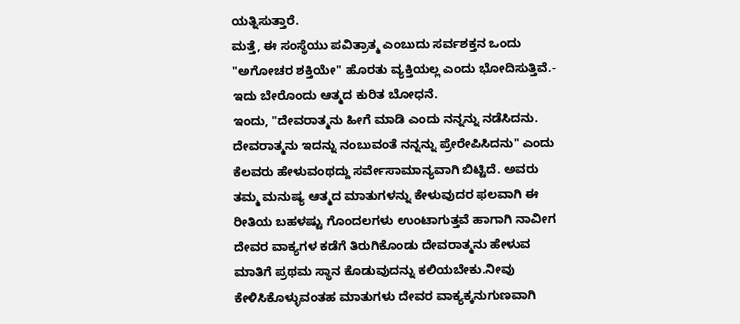ಯತ್ನಿಸುತ್ತಾರೆ.
ಮತ್ತೆ, ಈ ಸಂಸ್ಥೆಯು ಪವಿತ್ರಾತ್ಮ ಎಂಬುದು ಸರ್ವಶಕ್ತನ ಒಂದು "ಅಗೋಚರ ಶಕ್ತಿಯೇ" ಹೊರತು ವ್ಯಕ್ತಿಯಲ್ಲ ಎಂದು ಭೋದಿಸುತ್ತಿವೆ.- ಇದು ಬೇರೊಂದು ಆತ್ಮದ ಕುರಿತ ಬೋಧನೆ.
ಇಂದು, "ದೇವರಾತ್ಮನು ಹೀಗೆ ಮಾಡಿ ಎಂದು ನನ್ನನ್ನು ನಡೆಸಿದನು. ದೇವರಾತ್ಮನು ಇದನ್ನು ನಂಬುವಂತೆ ನನ್ನನ್ನು ಪ್ರೇರೇಪಿಸಿದನು" ಎಂದು ಕೆಲವರು ಹೇಳುವಂಥದ್ದು ಸರ್ವೇಸಾಮಾನ್ಯವಾಗಿ ಬಿಟ್ಟಿದೆ. ಅವರು ತಮ್ಮ ಮನುಷ್ಯ ಆತ್ಮದ ಮಾತುಗಳನ್ನು ಕೇಳುವುದರ ಫಲವಾಗಿ ಈ ರೀತಿಯ ಬಹಳಷ್ಟು ಗೊಂದಲಗಳು ಉಂಟಾಗುತ್ತವೆ ಹಾಗಾಗಿ ನಾವೀಗ ದೇವರ ವಾಕ್ಯಗಳ ಕಡೆಗೆ ತಿರುಗಿಕೊಂಡು ದೇವರಾತ್ಮನು ಹೇಳುವ ಮಾತಿಗೆ ಪ್ರಥಮ ಸ್ಥಾನ ಕೊಡುವುದನ್ನು ಕಲಿಯಬೇಕು.ನೀವು ಕೇಳಿಸಿಕೊಳ್ಳುವಂತಹ ಮಾತುಗಳು ದೇವರ ವಾಕ್ಯಕ್ಕನುಗುಣವಾಗಿ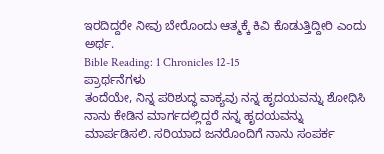ಇರದಿದ್ದರೇ ನೀವು ಬೇರೊಂದು ಆತ್ಮಕ್ಕೆ ಕಿವಿ ಕೊಡುತ್ತಿದ್ದೀರಿ ಎಂದು ಅರ್ಥ.
Bible Reading: 1 Chronicles 12-15
ಪ್ರಾರ್ಥನೆಗಳು
ತಂದೆಯೇ, ನಿನ್ನ ಪರಿಶುದ್ಧ ವಾಕ್ಯವು ನನ್ನ ಹೃದಯವನ್ನು ಶೋಧಿಸಿ ನಾನು ಕೇಡಿನ ಮಾರ್ಗದಲ್ಲಿದ್ದರೆ ನನ್ನ ಹೃದಯವನ್ನು ಮಾರ್ಪಡಿಸಲಿ. ಸರಿಯಾದ ಜನರೊಂದಿಗೆ ನಾನು ಸಂಪರ್ಕ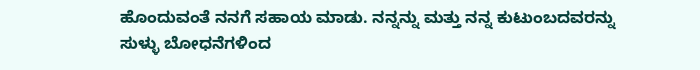ಹೊಂದುವಂತೆ ನನಗೆ ಸಹಾಯ ಮಾಡು. ನನ್ನನ್ನು ಮತ್ತು ನನ್ನ ಕುಟುಂಬದವರನ್ನು ಸುಳ್ಳು ಬೋಧನೆಗಳಿಂದ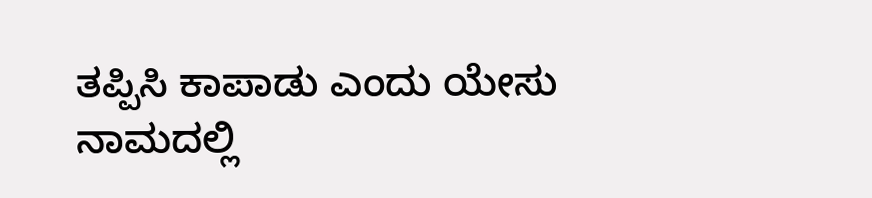ತಪ್ಪಿಸಿ ಕಾಪಾಡು ಎಂದು ಯೇಸು ನಾಮದಲ್ಲಿ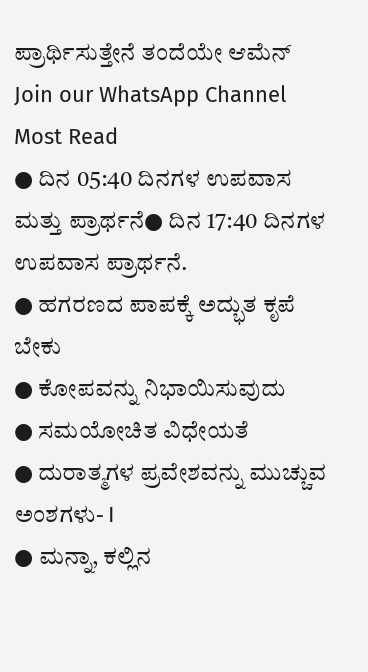ಪ್ರಾರ್ಥಿಸುತ್ತೇನೆ ತಂದೆಯೇ ಆಮೆನ್
Join our WhatsApp Channel
Most Read
● ದಿನ 05:40 ದಿನಗಳ ಉಪವಾಸ ಮತ್ತು ಪ್ರಾರ್ಥನೆ● ದಿನ 17:40 ದಿನಗಳ ಉಪವಾಸ ಪ್ರಾರ್ಥನೆ.
● ಹಗರಣದ ಪಾಪಕ್ಕೆ ಅದ್ಭುತ ಕೃಪೆ ಬೇಕು
● ಕೋಪವನ್ನು ನಿಭಾಯಿಸುವುದು
● ಸಮಯೋಚಿತ ವಿಧೇಯತೆ
● ದುರಾತ್ಮಗಳ ಪ್ರವೇಶವನ್ನು ಮುಚ್ಚುವ ಅಂಶಗಳು- I
● ಮನ್ನಾ, ಕಲ್ಲಿನ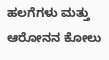ಹಲಗೆಗಳು ಮತ್ತು ಆರೋನನ ಕೋಲು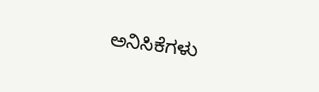ಅನಿಸಿಕೆಗಳು